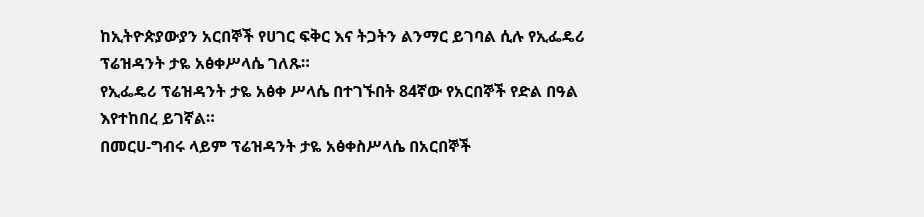ከኢትዮጵያውያን አርበኞች የሀገር ፍቅር እና ትጋትን ልንማር ይገባል ሲሉ የኢፌዴሪ ፕሬዝዳንት ታዬ አፅቀሥላሴ ገለጹ።
የኢፌዴሪ ፕሬዝዳንት ታዬ አፅቀ ሥላሴ በተገኙበት 84ኛው የአርበኞች የድል በዓል እየተከበረ ይገኛል።
በመርሀ-ግብሩ ላይም ፕሬዝዳንት ታዬ አፅቀስሥላሴ በአርበኞች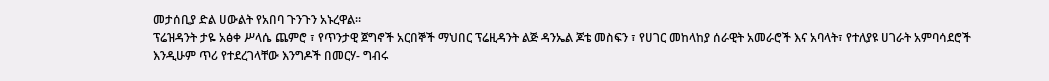መታሰቢያ ድል ሀውልት የአበባ ጉንጉን አኑረዋል።
ፕሬዝዳንት ታዬ አፅቀ ሥላሴ ጨምሮ ፣ የጥንታዊ ጀግኖች አርበኞች ማህበር ፕሬዚዳንት ልጅ ዳንኤል ጆቴ መስፍን ፣ የሀገር መከላከያ ሰራዊት አመራሮች እና አባላት፣ የተለያዩ ሀገራት አምባሳደሮች እንዲሁም ጥሪ የተደረገላቸው እንግዶች በመርሃ- ግብሩ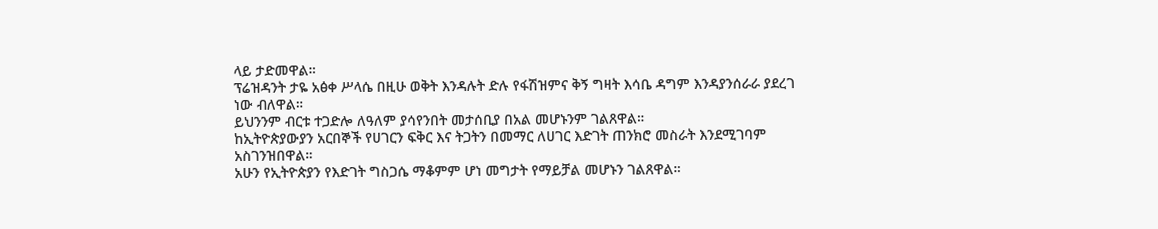ላይ ታድመዋል።
ፕሬዝዳንት ታዬ አፅቀ ሥላሴ በዚሁ ወቅት እንዳሉት ድሉ የፋሽዝምና ቅኝ ግዛት እሳቤ ዳግም እንዳያንሰራራ ያደረገ ነው ብለዋል።
ይህንንም ብርቱ ተጋድሎ ለዓለም ያሳየንበት መታሰቢያ በአል መሆኑንም ገልጸዋል።
ከኢትዮጵያውያን አርበኞች የሀገርን ፍቅር እና ትጋትን በመማር ለሀገር እድገት ጠንክሮ መስራት እንደሚገባም አስገንዝበዋል።
አሁን የኢትዮጵያን የእድገት ግስጋሴ ማቆምም ሆነ መግታት የማይቻል መሆኑን ገልጸዋል።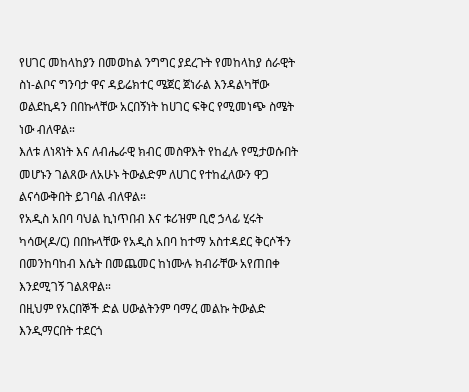የሀገር መከላከያን በመወከል ንግግር ያደረጉት የመከላከያ ሰራዊት ስነ-ልቦና ግንባታ ዋና ዳይሬክተር ሜጀር ጀነራል እንዳልካቸው ወልደኪዳን በበኩላቸው አርበኝነት ከሀገር ፍቅር የሚመነጭ ስሜት ነው ብለዋል።
እለቱ ለነጻነት እና ለብሔራዊ ክብር መስዋእት የከፈሉ የሚታወሱበት መሆኑን ገልጸው ለአሁኑ ትውልድም ለሀገር የተከፈለውን ዋጋ ልናሳውቅበት ይገባል ብለዋል።
የአዲስ አበባ ባህል ኪነጥበብ እና ቱሪዝም ቢሮ ኃላፊ ሂሩት ካሳው(ዶ/ር) በበኩላቸው የአዲስ አበባ ከተማ አስተዳደር ቅርሶችን በመንከባከብ እሴት በመጨመር ከነሙሉ ክብራቸው አየጠበቀ እንደሚገኝ ገልጸዋል።
በዚህም የአርበኞች ድል ሀውልትንም ባማረ መልኩ ትውልድ እንዲማርበት ተደርጎ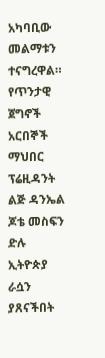አካባቢው መልማቱን ተናግረዋል።
የጥንታዊ ጀግኖች አርበኞች ማህበር ፕሬዚዳንት ልጅ ዳንኤል ጆቴ መስፍን ድሉ ኢትዮጵያ ራሷን ያጸናችበት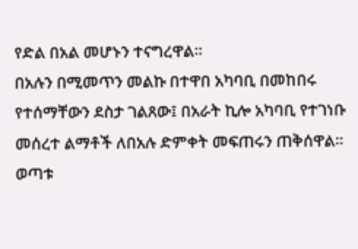የድል በአል መሆኑን ተናግረዋል።
በአሉን በሚመጥን መልኩ በተዋበ አካባቢ በመከበሩ የተሰማቸውን ደስታ ገልጸው፤ በአራት ኪሎ አካባቢ የተገነቡ መሰረተ ልማቶች ለበአሉ ድምቀት መፍጠሩን ጠቅሰዋል።
ወጣቱ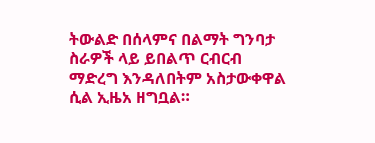ትውልድ በሰላምና በልማት ግንባታ ስራዎች ላይ ይበልጥ ርብርብ ማድረግ እንዳለበትም አስታውቀዋል ሲል ኢዜአ ዘግቧል።